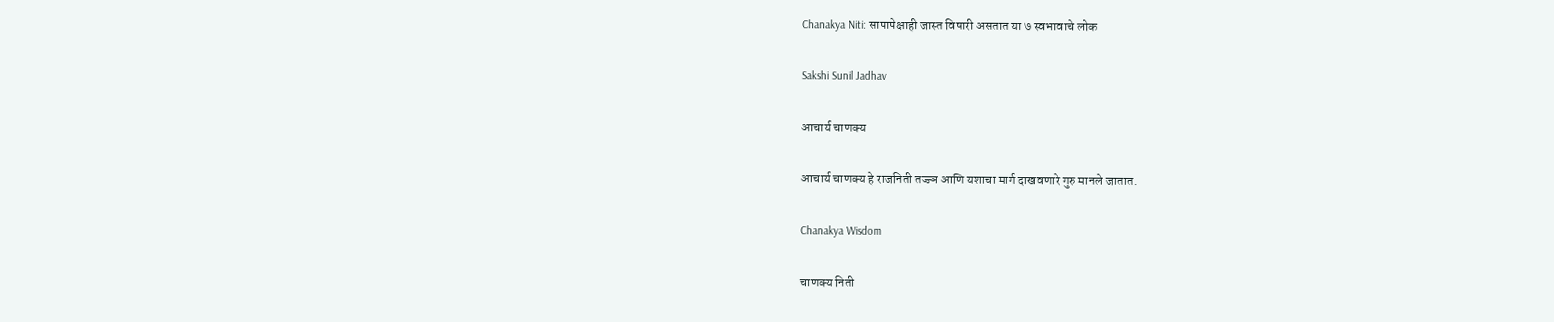Chanakya Niti: सापापेक्षाही जास्त विषारी असतात या ७ स्वभावाचे लोक

Sakshi Sunil Jadhav

आचार्य चाणक्य

आचार्य चाणक्य हे राजनिती तज्ज्ञ आणि यशाचा मार्ग दाखवणारे गुरु मानले जातात.

Chanakya Wisdom

चाणक्य निती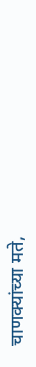चाणक्यांच्या मते,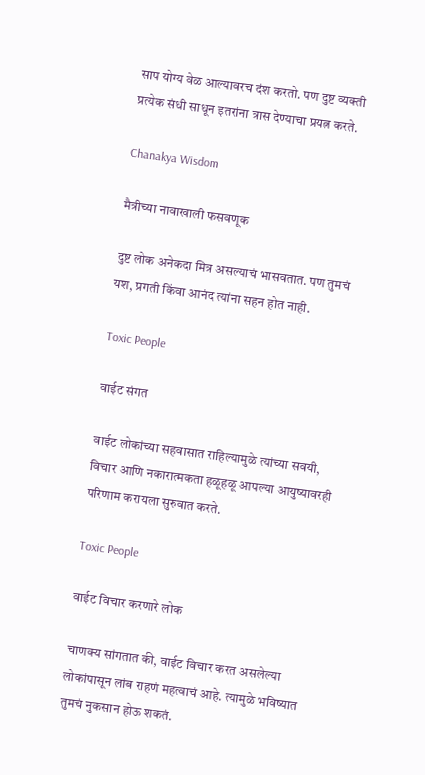साप योग्य वेळ आल्यावरच दंश करतो. पण दुष्ट व्यक्ती प्रत्येक संधी साधून इतरांना त्रास देण्याचा प्रयत्न करते.

Chanakya Wisdom

मैत्रीच्या नावाखाली फसवणूक

दुष्ट लोक अनेकदा मित्र असल्याचं भासवतात. पण तुमचं यश, प्रगती किंवा आनंद त्यांना सहन होत नाही.

Toxic People

वाईट संगत

वाईट लोकांच्या सहवासात राहिल्यामुळे त्यांच्या सवयी, विचार आणि नकारात्मकता हळूहळू आपल्या आयुष्यावरही परिणाम करायला सुरुवात करते.

Toxic People

वाईट विचार करणारे लोक

चाणक्य सांगतात की, वाईट विचार करत असलेल्या लोकांपासून लांब राहणं महत्वाचं आहे. त्यामुळे भविष्यात तुमचं नुकसान होऊ शकतं.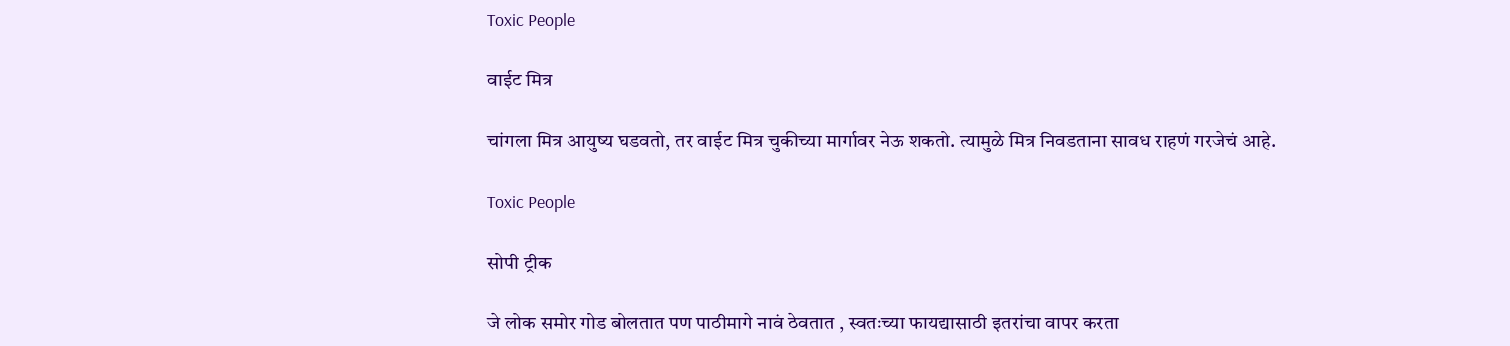Toxic People

वाईट मित्र

चांगला मित्र आयुष्य घडवतो, तर वाईट मित्र चुकीच्या मार्गावर नेऊ शकतो. त्यामुळे मित्र निवडताना सावध राहणं गरजेचं आहे.

Toxic People

सोपी ट्रीक

जे लोक समोर गोड बोलतात पण पाठीमागे नावं ठेवतात , स्वतःच्या फायद्यासाठी इतरांचा वापर करता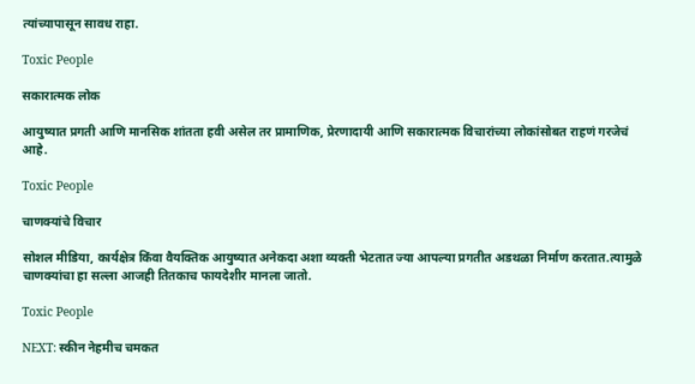त्यांच्यापासून सावध राहा.

Toxic People

सकारात्मक लोक

आयुष्यात प्रगती आणि मानसिक शांतता हवी असेल तर प्रामाणिक, प्रेरणादायी आणि सकारात्मक विचारांच्या लोकांसोबत राहणं गरजेचं आहे.

Toxic People

चाणक्यांचे विचार

सोशल मीडिया, कार्यक्षेत्र किंवा वैयक्तिक आयुष्यात अनेकदा अशा व्यक्ती भेटतात ज्या आपल्या प्रगतीत अडथळा निर्माण करतात.त्यामुळे चाणक्यांचा हा सल्ला आजही तितकाच फायदेशीर मानला जातो.

Toxic People

NEXT: स्कीन नेहमीच चमकत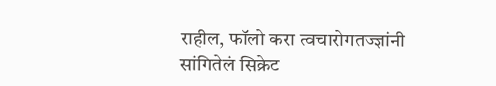राहील, फॉलो करा त्वचारोगतज्ज्ञांनी सांगितेलं सिक्रेट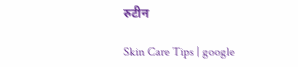रुटीन

Skin Care Tips | google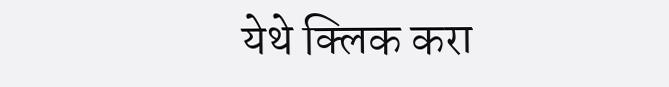येथे क्लिक करा